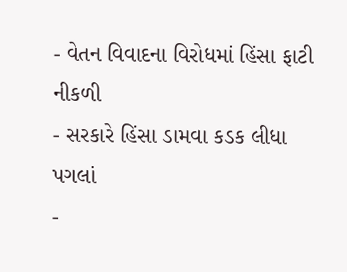- વેતન વિવાદના વિરોધમાં હિંસા ફાટી નીકળી
- સરકારે હિંસા ડામવા કડક લીધા પગલાં
-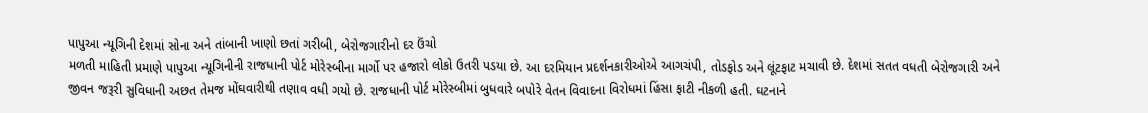પાપુઆ ન્યૂગિની દેશમાં સોના અને તાંબાની ખાણો છતાં ગરીબી, બેરોજગારીનો દર ઉંચો
મળતી માહિતી પ્રમાણે પાપુઆ ન્યૂગિનીની રાજધાની પોર્ટ મોરેસ્બીના માર્ગો પર હજારો લોકો ઉતરી પડયા છે. આ દરમિયાન પ્રદર્શનકારીઓએ આગચંપી, તોડફોડ અને લૂંટફાટ મચાવી છે. દેશમાં સતત વધતી બેરોજગારી અને જીવન જરૂરી સુવિધાની અછત તેમજ મોંઘવારીથી તણાવ વધી ગયો છે. રાજધાની પોર્ટ મોરેસ્બીમાં બુધવારે બપોરે વેતન વિવાદના વિરોધમાં હિંસા ફાટી નીકળી હતી. ઘટનાને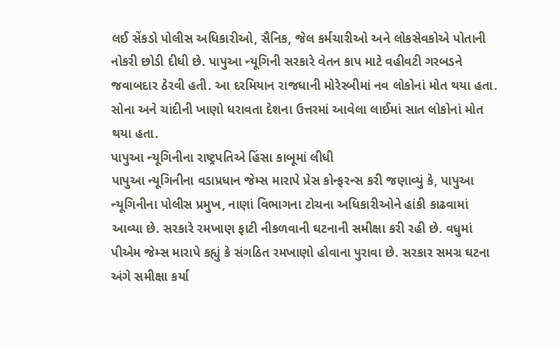લઈ સેંકડો પોલીસ અધિકારીઓ, સૈનિક, જેલ કર્મચારીઓ અને લોકસેવકોએ પોતાની નોકરી છોડી દીધી છે. પાપુઆ ન્યૂગિની સરકારે વેતન કાપ માટે વહીવટી ગરબડને જવાબદાર ઠેરવી હતી. આ દરમિયાન રાજધાની મોરેસ્બીમાં નવ લોકોનાં મોત થયા હતા. સોના અને ચાંદીની ખાણો ધરાવતા દેશના ઉત્તરમાં આવેલા લાઈમાં સાત લોકોનાં મોત થયા હતા.
પાપુઆ ન્યૂગિનીના રાષ્ટ્રપતિએ હિંસા કાબૂમાં લીધી
પાપુઆ ન્યૂગિનીના વડાપ્રધાન જેમ્સ મારાપે પ્રેસ કોન્ફરન્સ કરી જણાવ્યું કે, પાપુઆ ન્યૂગિનીના પોલીસ પ્રમુખ, નાણાં વિભાગના ટોચના અધિકારીઓને હાંકી કાઢવામાં આવ્યા છે. સરકારે રમખાણ ફાટી નીકળવાની ઘટનાની સમીક્ષા કરી રહી છે. વધુમાં પીએમ જેમ્સ મારાપે કહ્યું કે સંગઠિત રમખાણો હોવાના પુરાવા છે. સરકાર સમગ્ર ઘટના અંગે સમીક્ષા કર્યા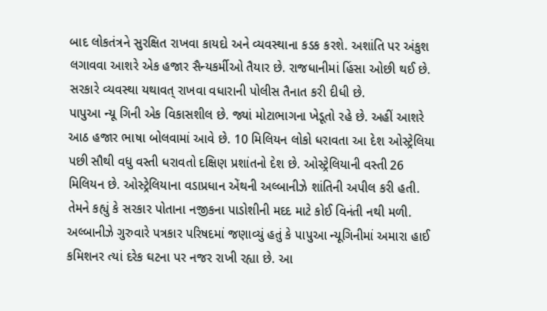બાદ લોકતંત્રને સુરક્ષિત રાખવા કાયદો અને વ્યવસ્થાના કડક કરશે. અશાંતિ પર અંકુશ લગાવવા આશરે એક હજાર સૈન્યકર્મીઓ તૈયાર છે. રાજધાનીમાં હિંસા ઓછી થઈ છે. સરકારે વ્યવસ્થા યથાવત્ રાખવા વધારાની પોલીસ તૈનાત કરી દીધી છે.
પાપુઆ ન્યૂ ગિની એક વિકાસશીલ છે. જ્યાં મોટાભાગના ખેડૂતો રહે છે. અહીં આશરે આઠ હજાર ભાષા બોલવામાં આવે છે. 10 મિલિયન લોકો ધરાવતા આ દેશ ઓસ્ટ્રેલિયા પછી સૌથી વધુ વસ્તી ધરાવતો દક્ષિણ પ્રશાંતનો દેશ છે. ઓસ્ટ્રેલિયાની વસ્તી 26 મિલિયન છે. ઓસ્ટ્રેલિયાના વડાપ્રધાન એંથની અલ્બાનીઝે શાંતિની અપીલ કરી હતી. તેમને કહ્યું કે સરકાર પોતાના નજીકના પાડોશીની મદદ માટે કોઈ વિનંતી નથી મળી. અલ્બાનીઝે ગુરુવારે પત્રકાર પરિષદમાં જણાવ્યું હતું કે પાપુઆ ન્યૂગિનીમાં અમારા હાઈ કમિશનર ત્યાં દરેક ઘટના પર નજર રાખી રહ્યા છે. આ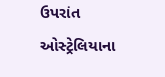ઉપરાંત ઓસ્ટ્રેલિયાના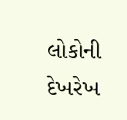લોકોની દેખરેખ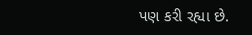પણ કરી રહ્યા છે.